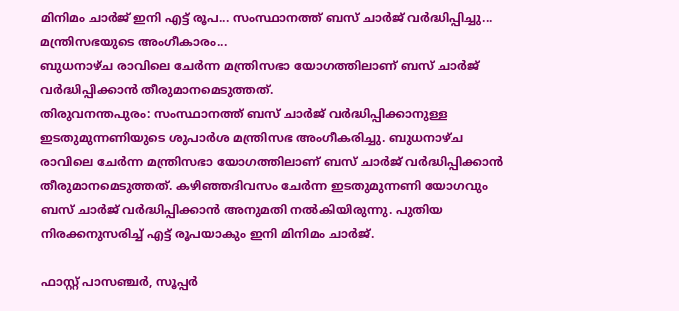മിനിമം ചാർജ് ഇനി എട്ട് രൂപ... സംസ്ഥാനത്ത് ബസ് ചാർജ് വർദ്ധിപ്പിച്ചു... മന്ത്രിസഭയുടെ അംഗീകാരം...
ബുധനാഴ്ച രാവിലെ ചേർന്ന മന്ത്രിസഭാ യോഗത്തിലാണ് ബസ് ചാർജ് വർദ്ധിപ്പിക്കാൻ തീരുമാനമെടുത്തത്.
തിരുവനന്തപുരം: സംസ്ഥാനത്ത് ബസ് ചാർജ് വർദ്ധിപ്പിക്കാനുള്ള ഇടതുമുന്നണിയുടെ ശുപാർശ മന്ത്രിസഭ അംഗീകരിച്ചു. ബുധനാഴ്ച രാവിലെ ചേർന്ന മന്ത്രിസഭാ യോഗത്തിലാണ് ബസ് ചാർജ് വർദ്ധിപ്പിക്കാൻ തീരുമാനമെടുത്തത്. കഴിഞ്ഞദിവസം ചേർന്ന ഇടതുമുന്നണി യോഗവും ബസ് ചാർജ് വർദ്ധിപ്പിക്കാൻ അനുമതി നൽകിയിരുന്നു. പുതിയ നിരക്കനുസരിച്ച് എട്ട് രൂപയാകും ഇനി മിനിമം ചാർജ്.

ഫാസ്റ്റ് പാസഞ്ചർ, സൂപ്പർ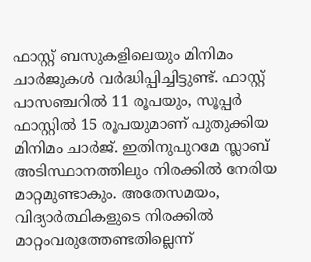ഫാസ്റ്റ് ബസുകളിലെയും മിനിമം ചാർജുകൾ വർദ്ധിപ്പിച്ചിട്ടുണ്ട്. ഫാസ്റ്റ് പാസഞ്ചറിൽ 11 രൂപയും, സൂപ്പർ ഫാസ്റ്റിൽ 15 രൂപയുമാണ് പുതുക്കിയ മിനിമം ചാർജ്. ഇതിനുപുറമേ സ്ലാബ് അടിസ്ഥാനത്തിലും നിരക്കിൽ നേരിയ മാറ്റമുണ്ടാകും. അതേസമയം, വിദ്യാർത്ഥികളുടെ നിരക്കിൽ മാറ്റംവരുത്തേണ്ടതില്ലെന്ന്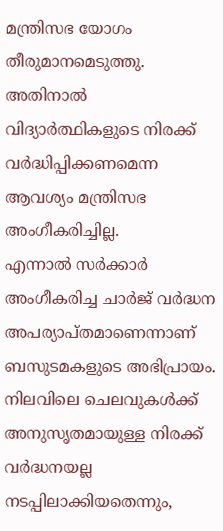മന്ത്രിസഭ യോഗം തീരുമാനമെടുത്തു. അതിനാൽ വിദ്യാർത്ഥികളുടെ നിരക്ക് വർദ്ധിപ്പിക്കണമെന്ന ആവശ്യം മന്ത്രിസഭ അംഗീകരിച്ചില്ല.
എന്നാൽ സർക്കാർ അംഗീകരിച്ച ചാർജ് വർദ്ധന അപര്യാപ്തമാണെന്നാണ് ബസുടമകളുടെ അഭിപ്രായം. നിലവിലെ ചെലവുകൾക്ക് അനുസൃതമായുള്ള നിരക്ക് വർദ്ധനയല്ല നടപ്പിലാക്കിയതെന്നും,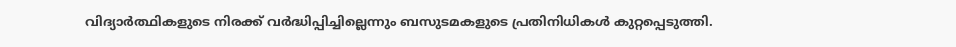വിദ്യാർത്ഥികളുടെ നിരക്ക് വർദ്ധിപ്പിച്ചില്ലെന്നും ബസുടമകളുടെ പ്രതിനിധികൾ കുറ്റപ്പെടുത്തി.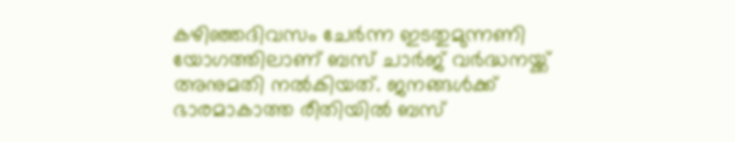കഴിഞ്ഞദിവസം ചേർന്ന ഇടതുമുന്നണി യോഗത്തിലാണ് ബസ് ചാർജ് വർദ്ധനയ്ക്ക് അനുമതി നൽകിയത്. ജനങ്ങൾക്ക് ഭാരമാകാത്ത രീതിയിൽ ബസ്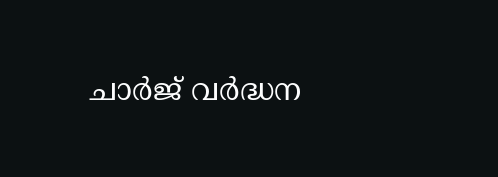ചാർജ് വർദ്ധന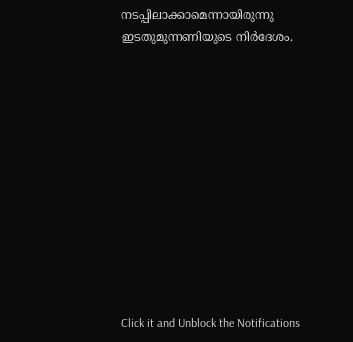നടപ്പിലാക്കാമെന്നായിരുന്നു ഇടതുമുന്നണിയുടെ നിർദേശം.












Click it and Unblock the Notifications